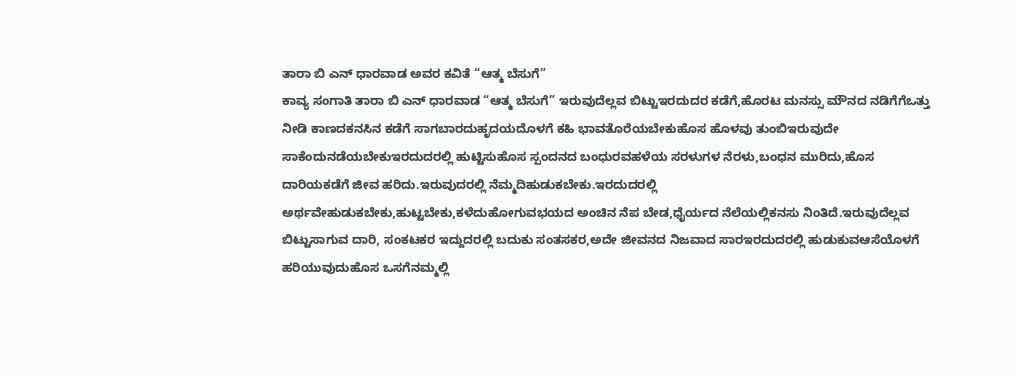ತಾರಾ ಬಿ ಎನ್ ಧಾರವಾಡ ಅವರ ಕವಿತೆ “ಆತ್ಮ ಬೆಸುಗೆ”
ಕಾವ್ಯ ಸಂಗಾತಿ ತಾರಾ ಬಿ ಎನ್ ಧಾರವಾಡ “ಆತ್ಮ ಬೆಸುಗೆ” ಇರುವುದೆಲ್ಲವ ಬಿಟ್ಟುಇರದುದರ ಕಡೆಗೆ,ಹೊರಟ ಮನಸ್ಸು ಮೌನದ ನಡಿಗೆಗೆಒತ್ತು ನೀಡಿ ಕಾಣದಕನಸಿನ ಕಡೆಗೆ ಸಾಗಬಾರದುಹೃದಯದೊಳಗೆ ಕಹಿ ಭಾವತೊರೆಯಬೇಕುಹೊಸ ಹೊಳವು ತುಂಬಿಇರುವುದೇ ಸಾಕೆಂದುನಡೆಯಬೇಕುಇರದುದರಲ್ಲಿ ಹುಟ್ಟಿಸುಹೊಸ ಸ್ಪಂದನದ ಬಂಧುರವಹಳೆಯ ಸರಳುಗಳ ನೆರಳು,ಬಂಧನ ಮುರಿದು,ಹೊಸ ದಾರಿಯಕಡೆಗೆ ಜೀವ ಹರಿದು.ಇರುವುದರಲ್ಲಿ ನೆಮ್ಮದಿಹುಡುಕಬೇಕು.ಇರದುದರಲ್ಲಿ ಅರ್ಥವೇಹುಡುಕಬೇಕು,ಹುಟ್ಟಬೇಕು,ಕಳೆದುಹೋಗುವಭಯದ ಅಂಚಿನ ನೆಪ ಬೇಡ,ಧೈರ್ಯದ ನೆಲೆಯಲ್ಲಿಕನಸು ನಿಂತಿದೆ.ಇರುವುದೆಲ್ಲವ ಬಿಟ್ಟುಸಾಗುವ ದಾರಿ, ಸಂಕಟಕರ ಇದ್ದುದರಲ್ಲಿ ಬದುಕು ಸಂತಸಕರ,ಅದೇ ಜೀವನದ ನಿಜವಾದ ಸಾರಇರದುದರಲ್ಲಿ ಹುಡುಕುವಆಸೆಯೊಳಗೆ ಹರಿಯುವುದುಹೊಸ ಒಸಗೆನಮ್ಮಲ್ಲಿ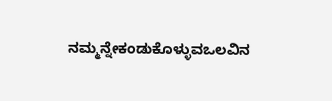ನಮ್ಮನ್ನೇಕಂಡುಕೊಳ್ಳುವಒಲವಿನ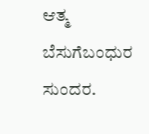ಆತ್ಮ ಬೆಸುಗೆಬಂಧುರ ಸುಂದರ.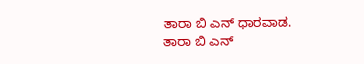ತಾರಾ ಬಿ ಎನ್ ಧಾರವಾಡ.
ತಾರಾ ಬಿ ಎನ್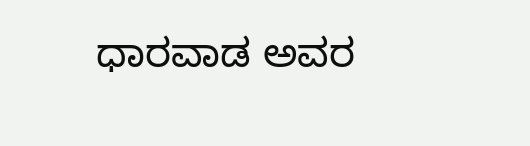ಧಾರವಾಡ ಅವರ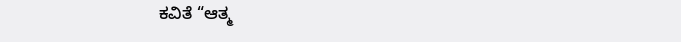ಕವಿತೆ “ಆತ್ಮ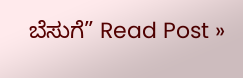ಬೆಸುಗೆ” Read Post »